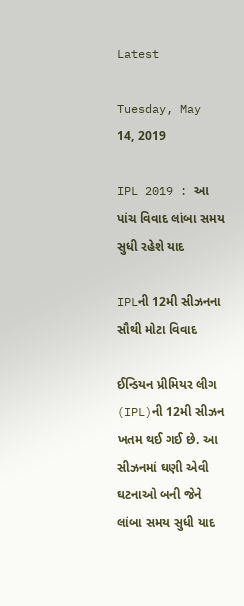Latest

Tuesday, May 14, 2019

IPL 2019 : આ પાંચ વિવાદ લાંબા સમય સુધી રહેશે યાદ

IPLની 12મી સીઝનના સૌથી મોટા વિવાદ

ઈન્ડિયન પ્રીમિયર લીગ (IPL)ની 12મી સીઝન ખતમ થઈ ગઈ છે. આ સીઝનમાં ઘણી એવી ઘટનાઓ બની જેને લાંબા સમય સુધી યાદ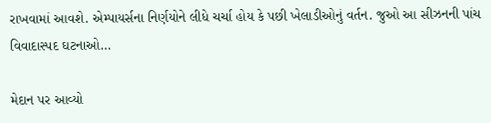રાખવામાં આવશે. એમ્પાયર્સના નિર્ણયોને લીધે ચર્ચા હોય કે પછી ખેલાડીઓનું વર્તન. જુઓ આ સીઝનની પાંચ વિવાદાસ્પદ ઘટનાઓ…

મેદાન પર આવ્યો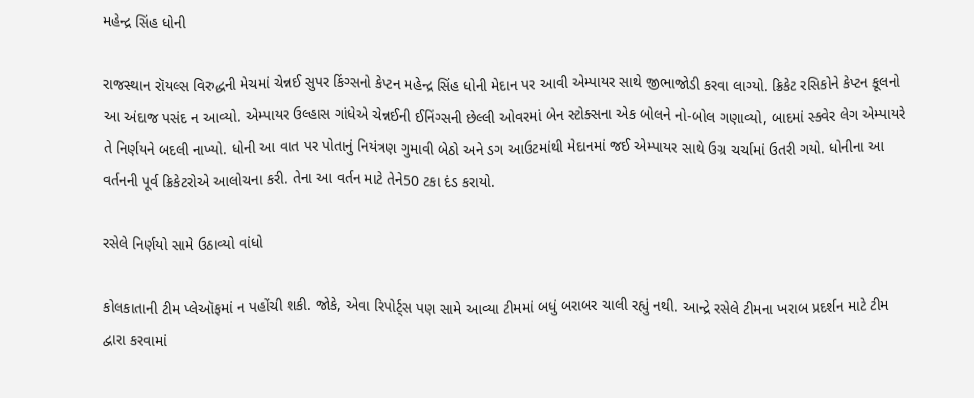મહેન્દ્ર સિંહ ધોની

રાજસ્થાન રૉયલ્સ વિરુદ્ધની મેચમાં ચેન્નઈ સુપર કિંગ્સનો કેપ્ટન મહેન્દ્ર સિંહ ધોની મેદાન પર આવી એમ્પાયર સાથે જીભાજોડી કરવા લાગ્યો. ક્રિકેટ રસિકોને કેપ્ટન કૂલનો આ અંદાજ પસંદ ન આવ્યો. એમ્પાયર ઉલ્હાસ ગાંધેએ ચેન્નઈની ઈનિંગ્સની છેલ્લી ઓવરમાં બેન સ્ટોક્સના એક બોલને નો-બોલ ગણાવ્યો, બાદમાં સ્ક્વેર લેગ એમ્પાયરે તે નિર્ણયને બદલી નાખ્યો. ધોની આ વાત પર પોતાનું નિયંત્રણ ગુમાવી બેઠો અને ડગ આઉટમાંથી મેદાનમાં જઈ એમ્પાયર સાથે ઉગ્ર ચર્ચામાં ઉતરી ગયો. ધોનીના આ વર્તનની પૂર્વ ક્રિકેટરોએ આલોચના કરી. તેના આ વર્તન માટે તેને50 ટકા દંડ કરાયો.

રસેલે નિર્ણયો સામે ઉઠાવ્યો વાંધો

કોલકાતાની ટીમ પ્લેઑફમાં ન પહોંચી શકી. જોકે, એવા રિપોર્ટ્સ પણ સામે આવ્યા ટીમમાં બધું બરાબર ચાલી રહ્યું નથી. આન્દ્રે રસેલે ટીમના ખરાબ પ્રદર્શન માટે ટીમ દ્વારા કરવામાં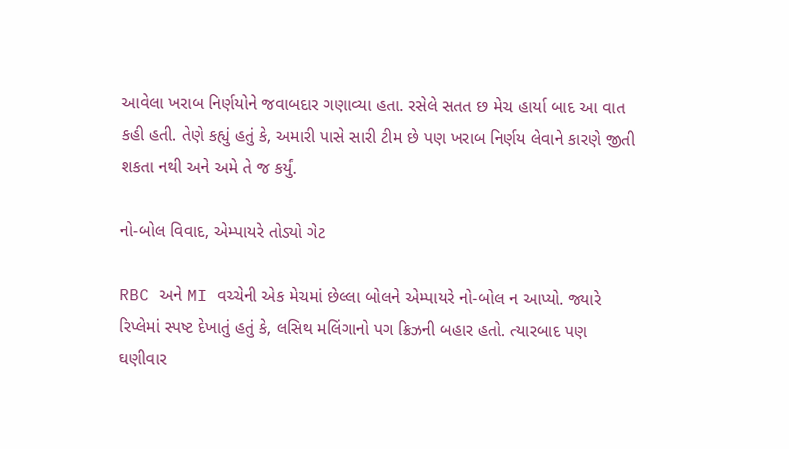આવેલા ખરાબ નિર્ણયોને જવાબદાર ગણાવ્યા હતા. રસેલે સતત છ મેચ હાર્યા બાદ આ વાત કહી હતી. તેણે કહ્યું હતું કે, અમારી પાસે સારી ટીમ છે પણ ખરાબ નિર્ણય લેવાને કારણે જીતી શકતા નથી અને અમે તે જ કર્યું.

નો-બોલ વિવાદ, એમ્પાયરે તોડ્યો ગેટ

RBC અને MI વચ્ચેની એક મેચમાં છેલ્લા બોલને એમ્પાયરે નો-બોલ ન આપ્યો. જ્યારે રિપ્લેમાં સ્પષ્ટ દેખાતું હતું કે, લસિથ મલિંગાનો પગ ક્રિઝની બહાર હતો. ત્યારબાદ પણ ઘણીવાર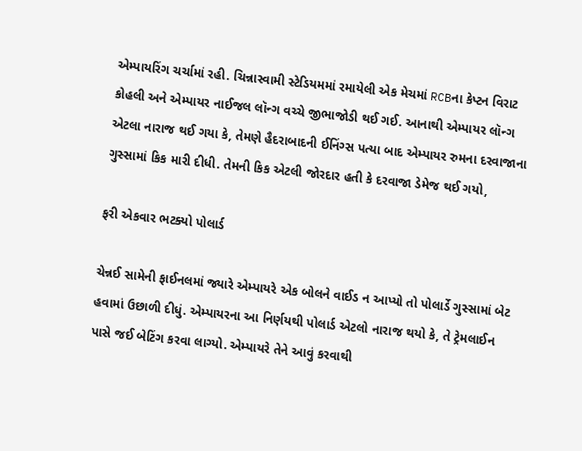એમ્પાયરિંગ ચર્ચામાં રહી. ચિન્નાસ્વામી સ્ટેડિયમમાં રમાયેલી એક મેચમાં RCBના કેપ્ટન વિરાટ કોહલી અને એમ્પાયર નાઈજલ લૉન્ગ વચ્ચે જીભાજોડી થઈ ગઈ. આનાથી એમ્પાયર લૉન્ગ એટલા નારાજ થઈ ગયા કે, તેમણે હૈદરાબાદની ઈનિંગ્સ પત્યા બાદ એમ્પાયર રુમના દરવાજાના ગુસ્સામાં કિક મારી દીધી. તેમની કિક એટલી જોરદાર હતી કે દરવાજા ડેમેજ થઈ ગયો,

ફરી એકવાર ભટક્યો પોલાર્ડ

ચેન્નઈ સામેની ફાઈનલમાં જ્યારે એમ્પાયરે એક બોલને વાઈડ ન આપ્યો તો પોલાર્ડે ગુસ્સામાં બેટ હવામાં ઉછાળી દીધું. એમ્પાયરના આ નિર્ણયથી પોલાર્ડ એટલો નારાજ થયો કે, તે ટ્રેમલાઈન પાસે જઈ બેટિંગ કરવા લાગ્યો. એમ્પાયરે તેને આવું કરવાથી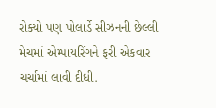રોક્યો પણ પોલાર્ડે સીઝનની છેલ્લી મેચમાં એમ્પાયરિંગને ફરી એકવાર ચર્ચામાં લાવી દીધી.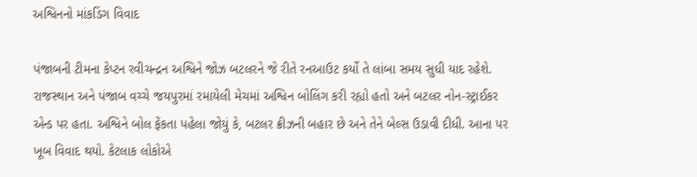અશ્વિનનો માંકડિંગ વિવાદ

પંજાબની ટીમના કેપ્ટન રવીચન્દ્રન અશ્વિને જોઝ બટલરને જે રીતે રનઆઉટ કર્યો તે લાંબા સમય સુધી યાદ રહેશે. રાજસ્થાન અને પંજાબ વચ્ચે જયપુરમાં રમાયેલી મેચમાં અશ્વિન બોલિંગ કરી રહ્યો હતો અને બટલર નોન-સ્ટ્રાઈકર એન્ડ પર હતા. અશ્વિને બોલ ફેંકતા પહેલા જોયું કે, બટલર ક્રીઝની બહાર છે અને તેને બેલ્સ ઉડાવી દીધી. આના પર ખૂબ વિવાદ થયો. કેટલાક લોકોએ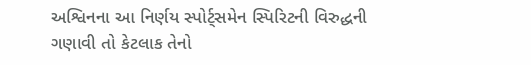અશ્વિનના આ નિર્ણય સ્પોર્ટ્સમેન સ્પિરિટની વિરુદ્ધની ગણાવી તો કેટલાક તેનો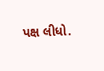પક્ષ લીધો.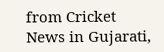from Cricket News in Gujarati,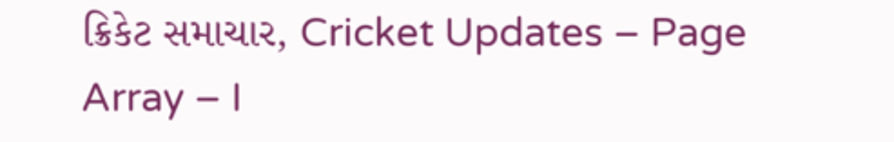ક્રિકેટ સમાચાર, Cricket Updates – Page Array – I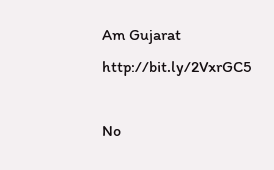Am Gujarat http://bit.ly/2VxrGC5

No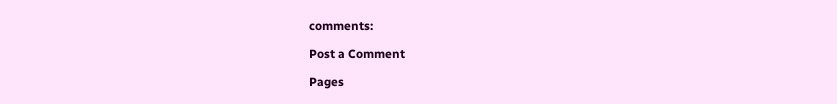comments:

Post a Comment

Pages